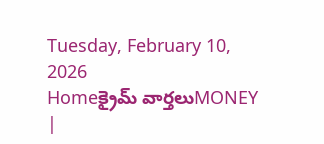Tuesday, February 10, 2026
Homeక్రైమ్ వార్తలుMONEY |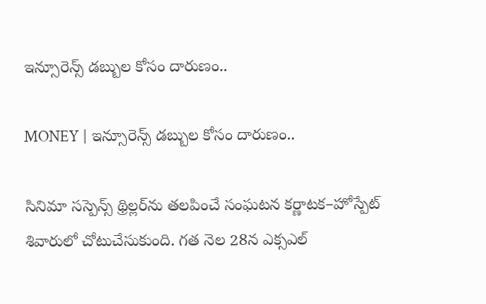ఇన్సూరెన్స్ డబ్బుల కోసం దారుణం..

MONEY | ఇన్సూరెన్స్ డబ్బుల కోసం దారుణం..

సినిమా సస్పెన్స్ థ్రిల్లర్‌ను తలపించే సంఘటన కర్ణాటక–హోస్పేట్ శివారులో చోటుచేసుకుంది. గత నెల 28న ఎక్సఎల్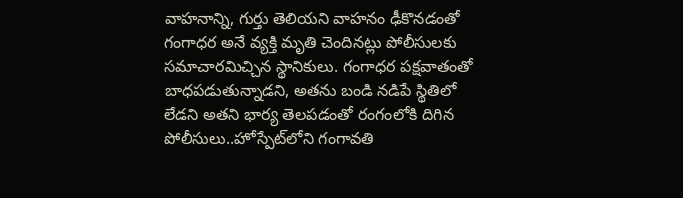వాహనాన్ని, గుర్తు తెలియని వాహనం ఢీకొనడంతో గంగాధర అనే వ్యక్తి మృతి చెందినట్లు పోలీసులకు సమాచారమిచ్చిన స్థానికులు. గంగాధర పక్షవాతంతో బాధపడుతున్నాడని, అతను బండి నడిపే స్థితిలో లేడని అతని భార్య తెలపడంతో రంగంలోకి దిగిన పోలీసులు..హోస్పేట్‌లోని గంగావతి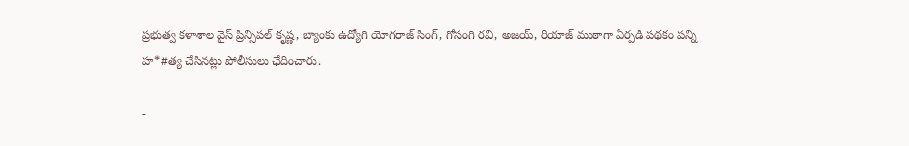ప్రభుత్వ కళాశాల వైస్ ప్రిన్సిపల్ కృష్ణ, బ్యాంకు ఉద్యోగి యోగరాజ్ సింగ్, గోసంగి రవి, అజయ్, రియాజ్ ముఠాగా ఏర్పడి పథకం పన్ని హ*#త్య చేసినట్లు పోలీసులు ఛేదించారు.

-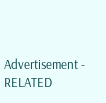Advertisement -
RELATED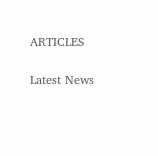ARTICLES

Latest News